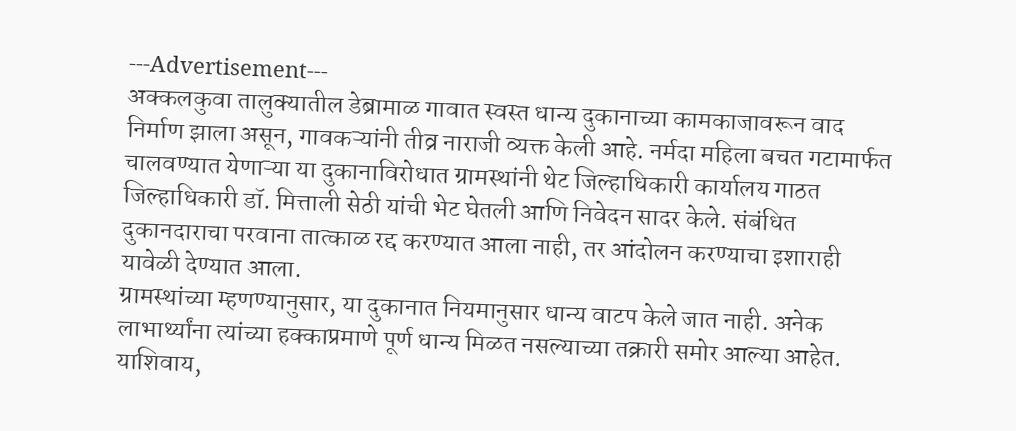---Advertisement---
अक्कलकुवा तालुक्यातील डेब्रामाळ गावात स्वस्त धान्य दुकानाच्या कामकाजावरून वाद निर्माण झाला असून, गावकऱ्यांनी तीव्र नाराजी व्यक्त केली आहे. नर्मदा महिला बचत गटामार्फत चालवण्यात येणाऱ्या या दुकानाविरोधात ग्रामस्थांनी थेट जिल्हाधिकारी कार्यालय गाठत जिल्हाधिकारी डॉ. मित्ताली सेठी यांची भेट घेतली आणि निवेदन सादर केले. संबंधित दुकानदाराचा परवाना तात्काळ रद्द करण्यात आला नाही, तर आंदोलन करण्याचा इशाराही यावेळी देण्यात आला.
ग्रामस्थांच्या म्हणण्यानुसार, या दुकानात नियमानुसार धान्य वाटप केले जात नाही. अनेक लाभार्थ्यांना त्यांच्या हक्काप्रमाणे पूर्ण धान्य मिळत नसल्याच्या तक्रारी समोर आल्या आहेत. याशिवाय,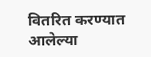वितरित करण्यात आलेल्या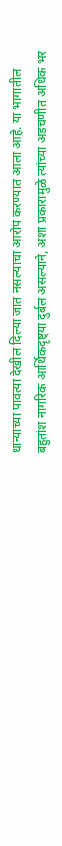धान्याच्या पावत्या देखील दिल्या जात नसल्याचा आरोप करण्यात आला आहे. या भागातील बहुतांश नागरिक आर्थिकदृष्ट्या दुर्बल असल्याने, अशा प्रकारामुळे त्यांच्या अडचणीत अधिक भर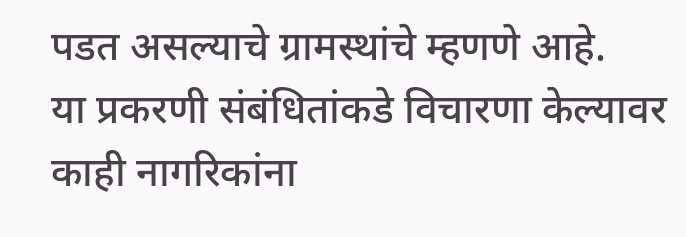पडत असल्याचे ग्रामस्थांचे म्हणणे आहे.
या प्रकरणी संबंधितांकडे विचारणा केल्यावर काही नागरिकांना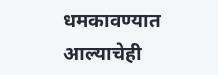धमकावण्यात आल्याचेही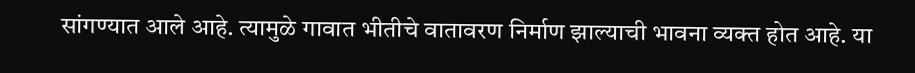सांगण्यात आले आहे. त्यामुळे गावात भीतीचे वातावरण निर्माण झाल्याची भावना व्यक्त होत आहे. या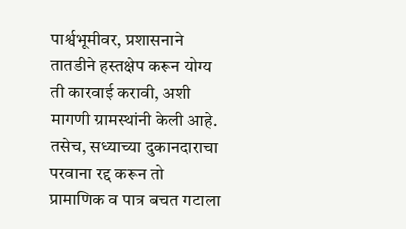पार्श्वभूमीवर, प्रशासनाने तातडीने हस्तक्षेप करून योग्य ती कारवाई करावी, अशी मागणी ग्रामस्थांनी केली आहे. तसेच, सध्याच्या दुकानदाराचा परवाना रद्द करून तो प्रामाणिक व पात्र बचत गटाला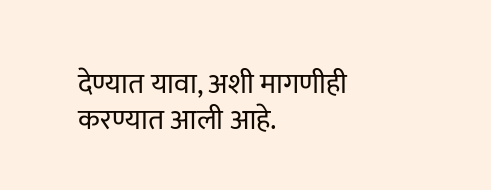देण्यात यावा, अशी मागणीही करण्यात आली आहे.